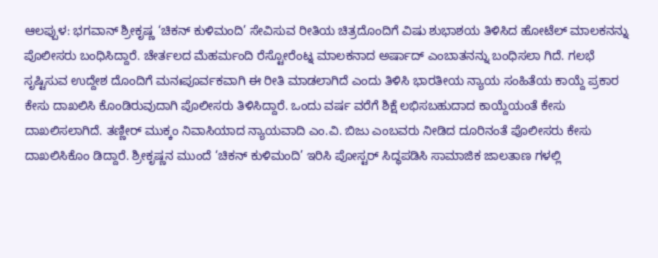ಆಲಪ್ಪುಳ: ಭಗವಾನ್ ಶ್ರೀಕೃಷ್ಣ ‘ಚಿಕನ್ ಕುಳಿಮಂದಿ’ ಸೇವಿಸುವ ರೀತಿಯ ಚಿತ್ರದೊಂದಿಗೆ ವಿಷು ಶುಭಾಶಯ ತಿಳಿಸಿದ ಹೋಟೆಲ್ ಮಾಲಕನನ್ನು ಪೊಲೀಸರು ಬಂಧಿಸಿದ್ದಾರೆ. ಚೇರ್ತಲದ ಮೆಹರ್ಮಂದಿ ರೆಸ್ಟೋರೆಂಟ್ನ ಮಾಲಕನಾದ ಅರ್ಷಾದ್ ಎಂಬಾತನನ್ನು ಬಂಧಿಸಲಾ ಗಿದೆ. ಗಲಭೆ ಸೃಷ್ಟಿಸುವ ಉದ್ದೇಶ ದೊಂದಿಗೆ ಮನಃಪೂರ್ವಕವಾಗಿ ಈ ರೀತಿ ಮಾಡಲಾಗಿದೆ ಎಂದು ತಿಳಿಸಿ ಭಾರತೀಯ ನ್ಯಾಯ ಸಂಹಿತೆಯ ಕಾಯ್ದೆ ಪ್ರಕಾರ ಕೇಸು ದಾಖಲಿಸಿ ಕೊಂಡಿರುವುದಾಗಿ ಪೊಲೀಸರು ತಿಳಿಸಿದ್ದಾರೆ. ಒಂದು ವರ್ಷ ವರೆಗೆ ಶಿಕ್ಷೆ ಲಭಿಸಬಹುದಾದ ಕಾಯ್ದೆಯಂತೆ ಕೇಸು ದಾಖಲಿಸಲಾಗಿದೆ. ತಣ್ಣೀರ್ ಮುಕ್ಕಂ ನಿವಾಸಿಯಾದ ನ್ಯಾಯವಾದಿ ಎಂ.ವಿ. ಬಿಜು ಎಂಬವರು ನೀಡಿದ ದೂರಿನಂತೆ ಪೊಲೀಸರು ಕೇಸು ದಾಖಲಿಸಿಕೊಂ ಡಿದ್ದಾರೆ. ಶ್ರೀಕೃಷ್ಣನ ಮುಂದೆ ‘ಚಿಕನ್ ಕುಳಿಮಂದಿ’ ಇರಿಸಿ ಪೋಸ್ಟರ್ ಸಿದ್ಧಪಡಿಸಿ ಸಾಮಾಜಿಕ ಜಾಲತಾಣ ಗಳಲ್ಲಿ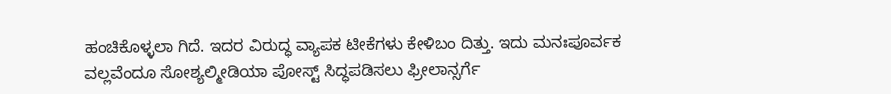ಹಂಚಿಕೊಳ್ಳಲಾ ಗಿದೆ. ಇದರ ವಿರುದ್ಧ ವ್ಯಾಪಕ ಟೀಕೆಗಳು ಕೇಳಿಬಂ ದಿತ್ತು. ಇದು ಮನಃಪೂರ್ವಕ ವಲ್ಲವೆಂದೂ ಸೋಶ್ಯಲ್ಮೀಡಿಯಾ ಪೋಸ್ಟ್ ಸಿದ್ಧಪಡಿಸಲು ಫ್ರೀಲಾನ್ಸರ್ಗೆ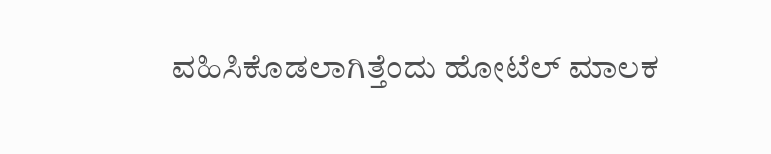ವಹಿಸಿಕೊಡಲಾಗಿತ್ತೆಂದು ಹೋಟೆಲ್ ಮಾಲಕ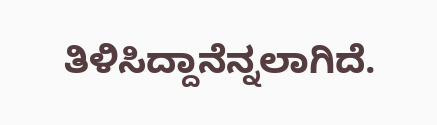ತಿಳಿಸಿದ್ದಾನೆನ್ನಲಾಗಿದೆ.